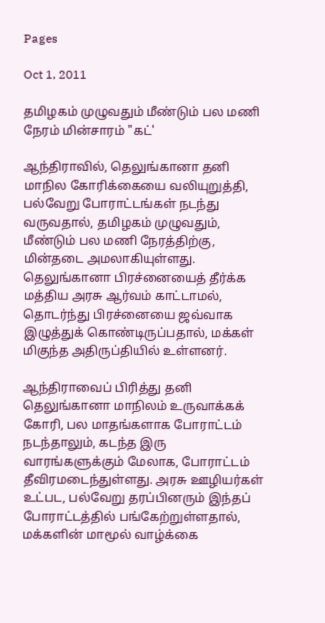Pages

Oct 1, 2011

தமிழகம் முழுவதும் மீண்டும் பல மணி நேரம் மின்சாரம் "கட்'

ஆந்திராவில், தெலுங்கானா தனி மாநில கோரிக்கையை வலியுறுத்தி, பல்வேறு போராட்டங்கள் நடந்து வருவதால், தமிழகம் முழுவதும், மீண்டும் பல மணி நேரத்திற்கு, மின்தடை அமலாகியுள்ளது. தெலுங்கானா பிரச்னையைத் தீர்க்க மத்திய அரசு ஆர்வம் காட்டாமல், தொடர்ந்து பிரச்னையை ஜவ்வாக இழுத்துக் கொண்டிருப்பதால், மக்கள் மிகுந்த அதிருப்தியில் உள்ளனர்.

ஆந்திராவைப் பிரித்து தனி தெலுங்கானா மாநிலம் உருவாக்கக் கோரி, பல மாதங்களாக போராட்டம் நடந்தாலும், கடந்த இரு வாரங்களுக்கும் மேலாக, போராட்டம் தீவிரமடைந்துள்ளது. அரசு ஊழியர்கள் உட்பட, பல்வேறு தரப்பினரும் இந்தப் போராட்டத்தில் பங்கேற்றுள்ளதால், மக்களின் மாமூல் வாழ்க்கை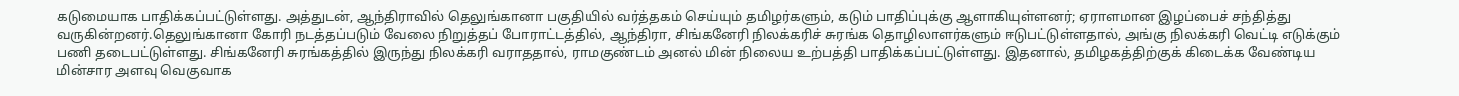கடுமையாக பாதிக்கப்பட்டுள்ளது. அத்துடன், ஆந்திராவில் தெலுங்கானா பகுதியில் வர்த்தகம் செய்யும் தமிழர்களும், கடும் பாதிப்புக்கு ஆளாகியுள்ளனர்; ஏராளமான இழப்பைச் சந்தித்து வருகின்றனர்.தெலுங்கானா கோரி நடத்தப்படும் வேலை நிறுத்தப் போராட்டத்தில், ஆந்திரா, சிங்கனேரி நிலக்கரிச் சுரங்க தொழிலாளர்களும் ஈடுபட்டுள்ளதால், அங்கு நிலக்கரி வெட்டி எடுக்கும் பணி தடைபட்டுள்ளது. சிங்கனேரி சுரங்கத்தில் இருந்து நிலக்கரி வராததால், ராமகுண்டம் அனல் மின் நிலைய உற்பத்தி பாதிக்கப்பட்டுள்ளது. இதனால், தமிழகத்திற்குக் கிடைக்க வேண்டிய மின்சார அளவு வெகுவாக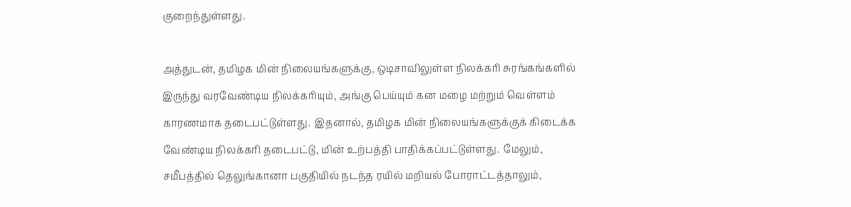குறைந்துள்ளது.

அத்துடன், தமிழக மின் நிலையங்களுக்கு, ஒடிசாவிலுள்ள நிலக்கரி சுரங்கங்களில் இருந்து வரவேண்டிய நிலக்கரியும், அங்கு பெய்யும் கன மழை மற்றும் வெள்ளம் காரணமாக தடைபட்டுள்ளது. இதனால், தமிழக மின் நிலையங்களுக்குக் கிடைக்க வேண்டிய நிலக்கரி தடைபட்டு, மின் உற்பத்தி பாதிக்கப்பட்டுள்ளது. மேலும், சமீபத்தில் தெலுங்கானா பகுதியில் நடந்த ரயில் மறியல் போராட்டத்தாலும்,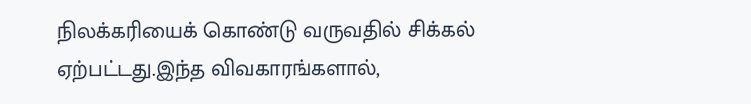நிலக்கரியைக் கொண்டு வருவதில் சிக்கல் ஏற்பட்டது.இந்த விவகாரங்களால்,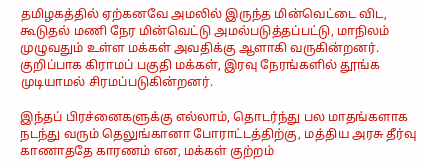தமிழகத்தில் ஏற்கனவே அமலில் இருந்த மின்வெட்டை விட, கூடுதல் மணி நேர மின்வெட்டு அமல்படுத்தப்பட்டு, மாநிலம் முழுவதும் உள்ள மக்கள் அவதிக்கு ஆளாகி வருகின்றனர். குறிப்பாக கிராமப் பகுதி மக்கள், இரவு நேரங்களில் தூங்க முடியாமல் சிரமப்படுகின்றனர்.

இந்தப் பிரச்னைகளுக்கு எல்லாம், தொடர்ந்து பல மாதங்களாக நடந்து வரும் தெலுங்கானா போராட்டத்திற்கு, மத்திய அரசு தீர்வு காணாததே காரணம் என, மக்கள் குற்றம்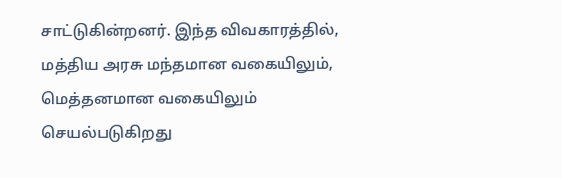சாட்டுகின்றனர். இந்த விவகாரத்தில், மத்திய அரசு மந்தமான வகையிலும், மெத்தனமான வகையிலும் செயல்படுகிறது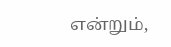என்றும்,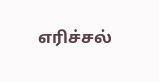எரிச்சல்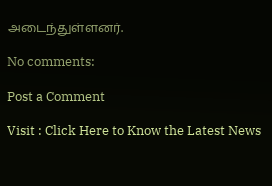அடைந்துள்ளனர்.

No comments:

Post a Comment

Visit : Click Here to Know the Latest News